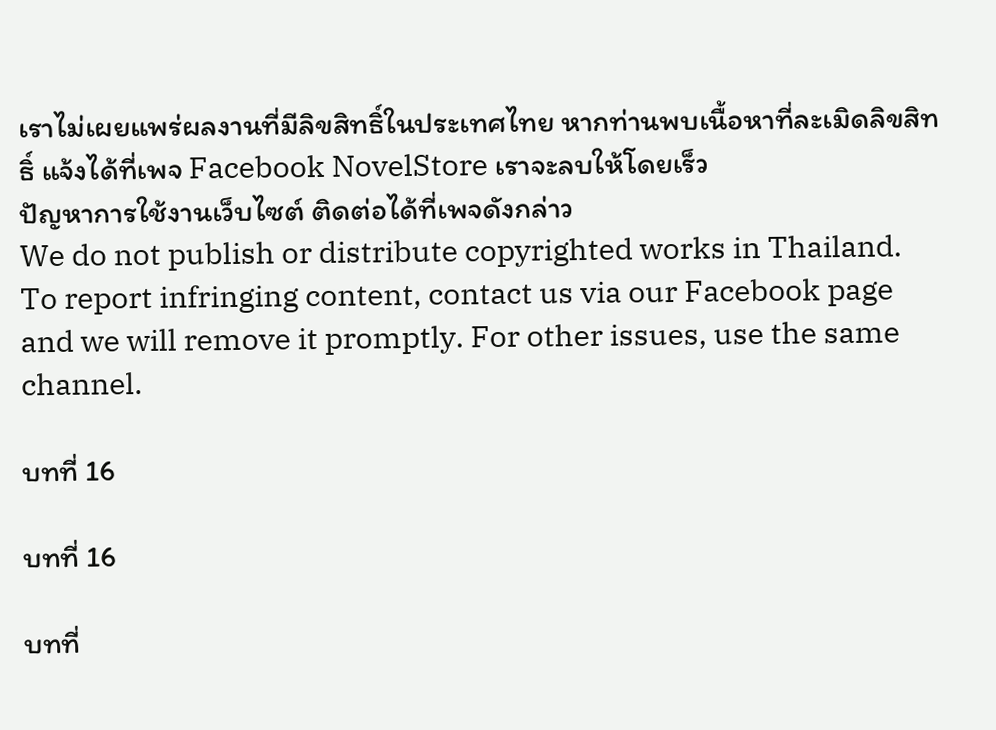เราไม่เผยแพร่ผลงานที่มีลิขสิทธิ์ในประเทศไทย หากท่านพบเนื้อหาที่ละเมิดลิขสิทธิ์ แจ้งได้ที่เพจ Facebook NovelStore เราจะลบให้โดยเร็ว
ปัญหาการใช้งานเว็บไซต์ ติดต่อได้ที่เพจดังกล่าว
We do not publish or distribute copyrighted works in Thailand. To report infringing content, contact us via our Facebook page and we will remove it promptly. For other issues, use the same channel.

บทที่ 16

บทที่ 16

บทที่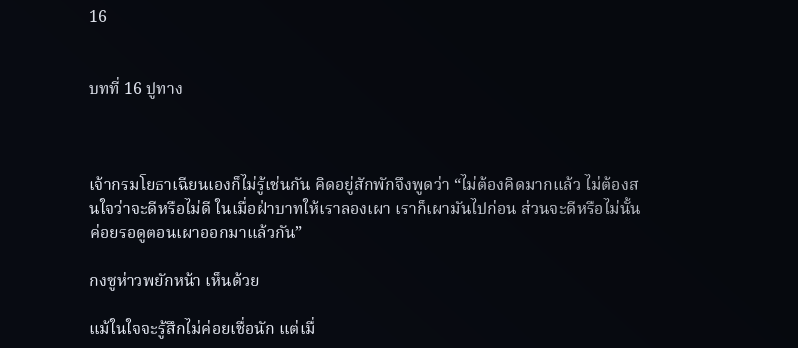16


บทที่ 16 ปูทาง



เจ้ากรมโยธาเฉียนเองก็ไม่รู้เช่นกัน คิดอยู่สักพักจึงพูดว่า “ไม่ต้องคิดมากแล้ว ไม่ต้องสนใจว่าจะดีหรือไม่ดี ในเมื่อฝ่าบาทให้เราลองเผา เราก็เผามันไปก่อน ส่วนจะดีหรือไม่นั้น ค่อยรอดูตอนเผาออกมาแล้วกัน”

กงซูห่าวพยักหน้า เห็นด้วย

แม้ในใจจะรู้สึกไม่ค่อยเชื่อนัก แต่เมื่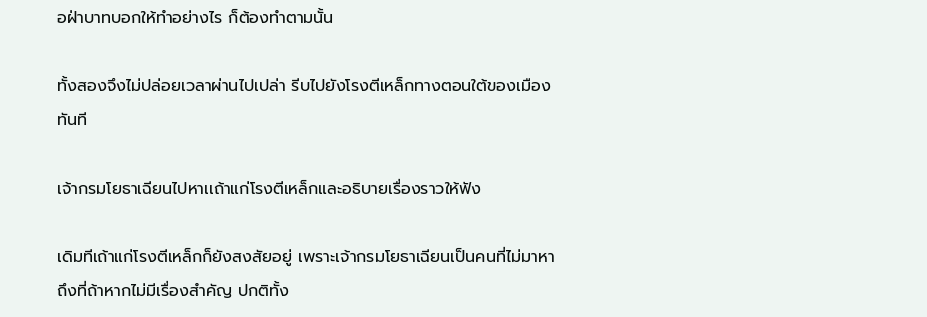อฝ่าบาทบอกให้ทำอย่างไร ก็ต้องทำตามนั้น

ทั้งสองจึงไม่ปล่อยเวลาผ่านไปเปล่า รีบไปยังโรงตีเหล็กทางตอนใต้ของเมืองทันที

เจ้ากรมโยธาเฉียนไปหาเเถ้าแก่โรงตีเหล็กและอธิบายเรื่องราวให้ฟัง

เดิมทีเถ้าแก่โรงตีเหล็กก็ยังสงสัยอยู่ เพราะเจ้ากรมโยธาเฉียนเป็นคนที่ไม่มาหาถึงที่ถ้าหากไม่มีเรื่องสำคัญ ปกติทั้ง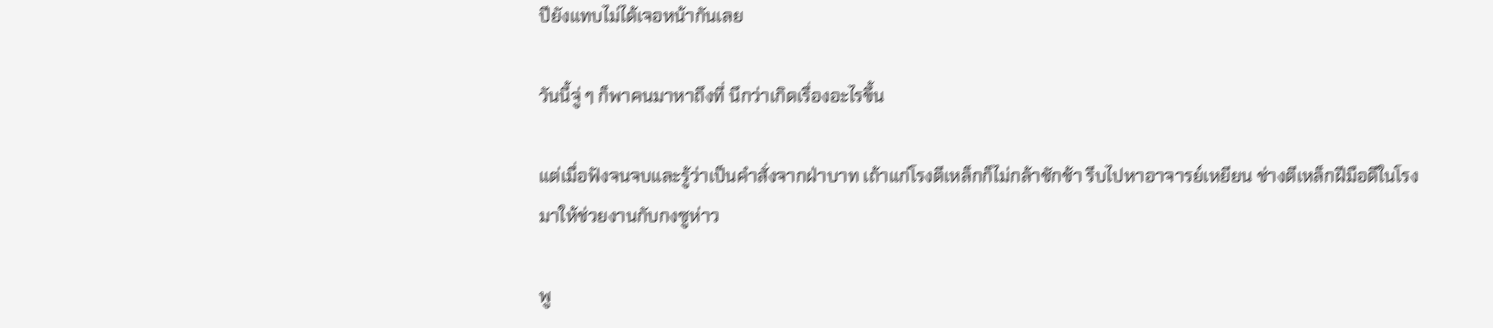ปียังแทบไม่ได้เจอหน้ากันเลย

วันนี้จู่ ๆ ก็พาคนมาหาถึงที่ นึกว่าเกิดเรื่องอะไรขึ้น

แต่เมื่อฟังจนจบและรู้ว่าเป็นคำสั่งจากฝ่าบาท เถ้าแก่โรงตีเหล็กก็ไม่กล้าชักช้า รีบไปหาอาจารย์เหยียน ช่างตีเหล็กฝีมือดีในโรงมาให้ช่วยงานกับกงซูห่าว

พู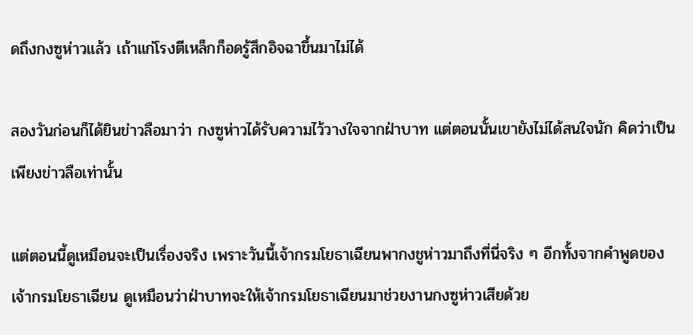ดถึงกงซูห่าวแล้ว เถ้าแก่โรงตีเหล็กก็อดรู้สึกอิจฉาขึ้นมาไม่ได้

สองวันก่อนก็ได้ยินข่าวลือมาว่า กงซูห่าวได้รับความไว้วางใจจากฝ่าบาท แต่ตอนนั้นเขายังไม่ได้สนใจนัก คิดว่าเป็นเพียงข่าวลือเท่านั้น

แต่ตอนนี้ดูเหมือนจะเป็นเรื่องจริง เพราะวันนี้เจ้ากรมโยธาเฉียนพากงชูห่าวมาถึงที่นี่จริง ๆ อีกทั้งจากคำพูดของเจ้ากรมโยธาเฉียน ดูเหมือนว่าฝ่าบาทจะให้เจ้ากรมโยธาเฉียนมาช่วยงานกงซูห่าวเสียด้วย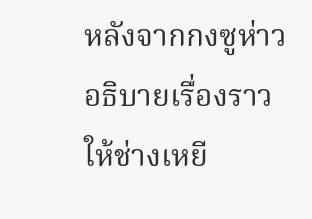หลังจากกงซูห่าวอธิบายเรื่องราวให้ช่างเหยี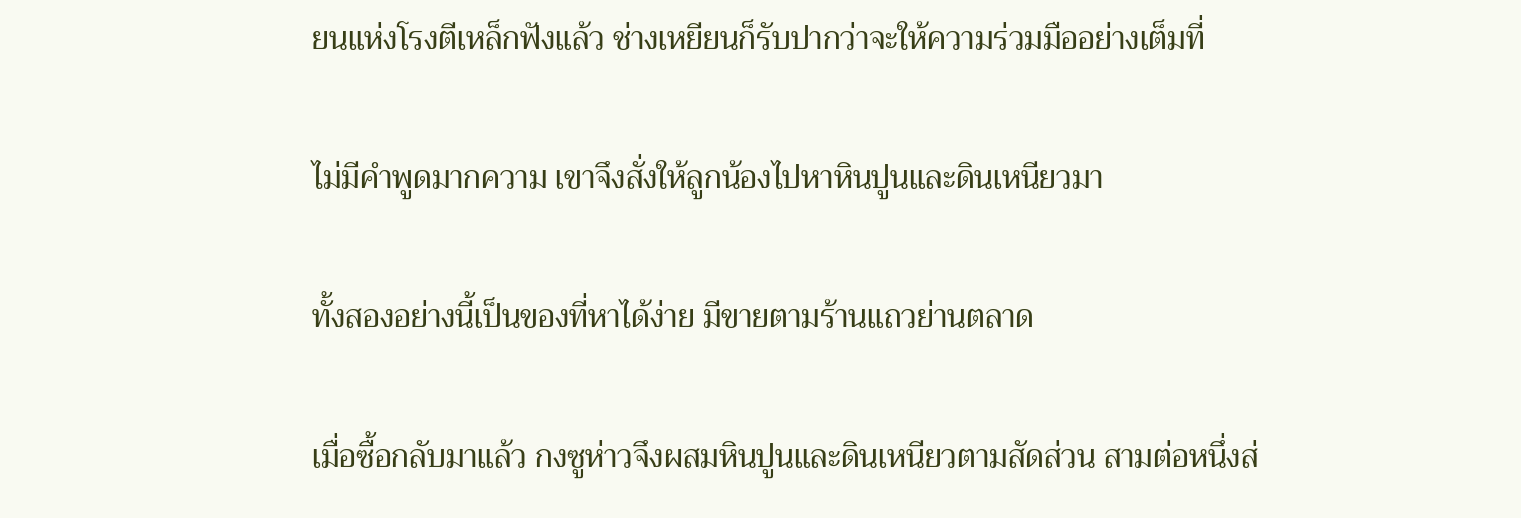ยนแห่งโรงตีเหล็กฟังแล้ว ช่างเหยียนก็รับปากว่าจะให้ความร่วมมืออย่างเต็มที่

ไม่มีคำพูดมากความ เขาจึงสั่งให้ลูกน้องไปหาหินปูนและดินเหนียวมา

ทั้งสองอย่างนี้เป็นของที่หาได้ง่าย มีขายตามร้านแถวย่านตลาด

เมื่อซื้อกลับมาแล้ว กงซูห่าวจึงผสมหินปูนและดินเหนียวตามสัดส่วน สามต่อหนึ่งส่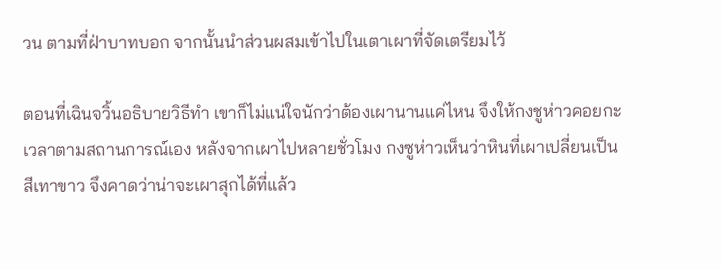วน ตามที่ฝ่าบาทบอก จากนั้นนำส่วนผสมเข้าไปในเตาเผาที่จัดเตรียมไว้

ตอนที่เฉินจวิ้นอธิบายวิธีทำ เขาก็ไม่แน่ใจนักว่าต้องเผานานแค่ไหน จึงให้กงชูห่าวคอยกะเวลาตามสถานการณ์เอง หลังจากเผาไปหลายชั่วโมง กงซูห่าวเห็นว่าหินที่เผาเปลี่ยนเป็นสีเทาขาว จึงคาดว่าน่าจะเผาสุกได้ที่แล้ว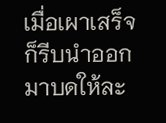เมื่อเผาเสร็จ ก็รีบนำออกมาบดให้ละ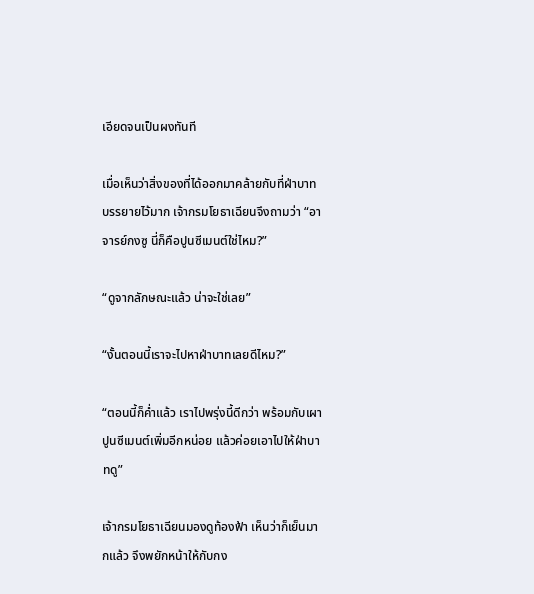เอียดจนเป็นผงทันที

เมื่อเห็นว่าสิ่งของที่ได้ออกมาคล้ายกับที่ฝ่าบาทบรรยายไว้มาก เจ้ากรมโยธาเฉียนจึงถามว่า “อาจารย์กงซู นี่ก็คือปูนซีเมนต์ใช่ไหม?”

“ดูจากลักษณะแล้ว น่าจะใช่เลย”

“งั้นตอนนี้เราจะไปหาฝ่าบาทเลยดีไหม?”

“ตอนนี้ก็ค่ำแล้ว เราไปพรุ่งนี้ดีกว่า พร้อมกับเผาปูนซีเมนต์เพิ่มอีกหน่อย แล้วค่อยเอาไปให้ฝ่าบาทดู”

เจ้ากรมโยธาเฉียนมองดูท้องฟ้า เห็นว่าก็เย็นมากแล้ว จึงพยักหน้าให้กับกง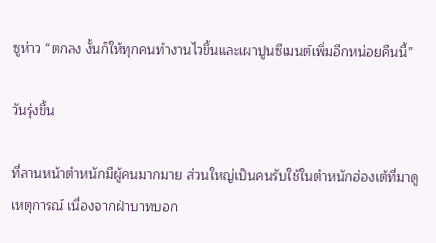ซูห่าว “ตกลง งั้นก็ให้ทุกคนทำงานไวขึ้นและเผาปูนซีเมนต์เพิ่มอีกหน่อยคืนนี้”

วันรุ่งขึ้น

ที่ลานหน้าตำหนักมีผู้คนมากมาย ส่วนใหญ่เป็นคนรับใช้ในตำหนักฮ่องเต้ที่มาดูเหตุการณ์ เนื่องจากฝ่าบาทบอก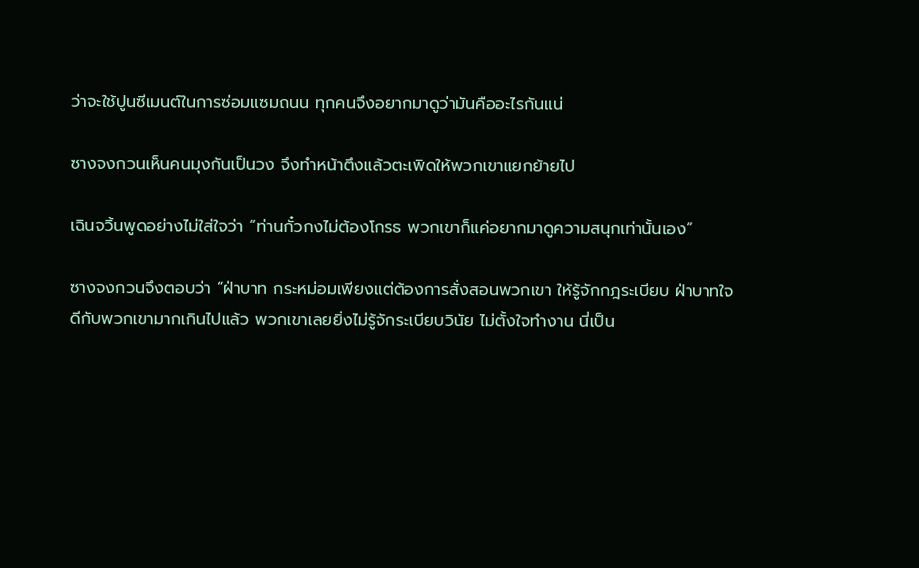ว่าจะใช้ปูนซีเมนต์ในการซ่อมแซมถนน ทุกคนจึงอยากมาดูว่ามันคืออะไรกันแน่

ซางจงกวนเห็นคนมุงกันเป็นวง จึงทำหน้าตึงแล้วตะเพิดให้พวกเขาแยกย้ายไป

เฉินจวิ้นพูดอย่างไม่ใส่ใจว่า “ท่านกั๋วกงไม่ต้องโกรธ พวกเขาก็แค่อยากมาดูความสนุกเท่านั้นเอง”

ซางจงกวนจึงตอบว่า “ฝ่าบาท กระหม่อมเพียงแต่ต้องการสั่งสอนพวกเขา ให้รู้จักกฎระเบียบ ฝ่าบาทใจดีกับพวกเขามากเกินไปแล้ว พวกเขาเลยยิ่งไม่รู้จักระเบียบวินัย ไม่ตั้งใจทำงาน นี่เป็น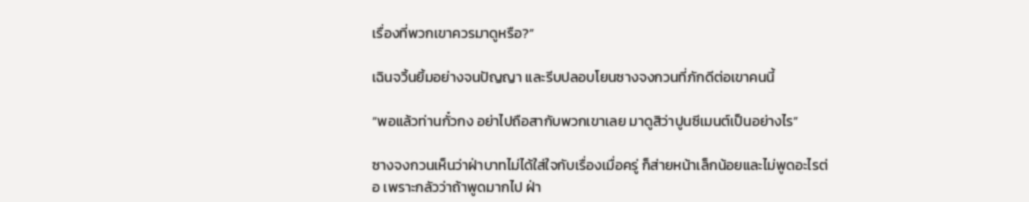เรื่องที่พวกเขาควรมาดูหรือ?”

เฉินจวิ้นยิ้มอย่างจนปัญญา และรีบปลอบโยนซางจงกวนที่ภักดีต่อเขาคนนี้

“พอแล้วท่านกั๋วกง อย่าไปถือสากับพวกเขาเลย มาดูสิว่าปูนซีเมนต์เป็นอย่างไร”

ซางจงกวนเห็นว่าฝ่าบาทไม่ได้ใส่ใจกับเรื่องเมื่อครู่ ก็ส่ายหน้าเล็กน้อยและไม่พูดอะไรต่อ เพราะกลัวว่าถ้าพูดมากไป ฝ่า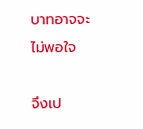บาทอาจจะไม่พอใจ

จึงเป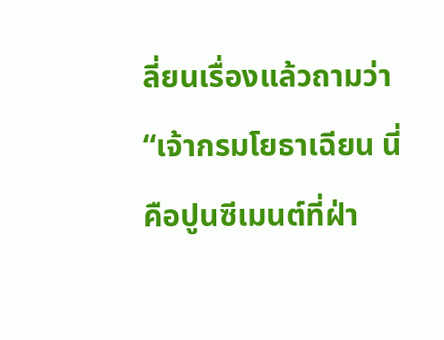ลี่ยนเรื่องแล้วถามว่า “เจ้ากรมโยธาเฉียน นี่คือปูนซีเมนต์ที่ฝ่า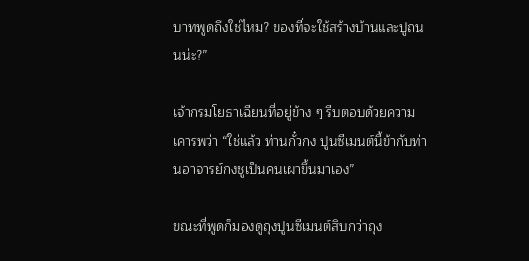บาทพูดถึงใช่ไหม? ของที่จะใช้สร้างบ้านและปูถนนน่ะ?”

เจ้ากรมโยธาเฉียนที่อยู่ข้าง ๆ รีบตอบด้วยความเคารพว่า “ใช่แล้ว ท่านกั๋วกง ปูนซีเมนต์นี้ข้ากับท่านอาจารย์กงชูเป็นคนเผาขึ้นมาเอง”

ขณะที่พูดก็มองดูถุงปูนซีเมนต์สิบกว่าถุง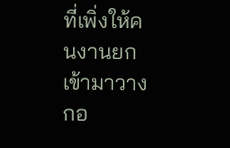ที่เพิ่งให้คนงานยกเข้ามาวางกอ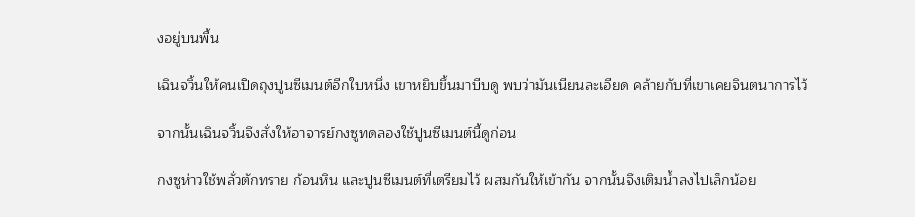งอยู่บนพื้น

เฉินจวิ้นให้คนเปิดถุงปูนซีเมนต์อีกใบหนึ่ง เขาหยิบขึ้นมาบีบดู พบว่ามันเนียนละเอียด คล้ายกับที่เขาเคยจินตนาการไว้

จากนั้นเฉินจวิ้นจึงสั่งให้อาจารย์กงซูทดลองใช้ปูนซีเมนต์นี้ดูก่อน

กงซูห่าวใช้พลั่วตักทราย ก้อนหิน และปูนซีเมนต์ที่เตรียมไว้ ผสมกันให้เข้ากัน จากนั้นจึงเติมน้ำลงไปเล็กน้อย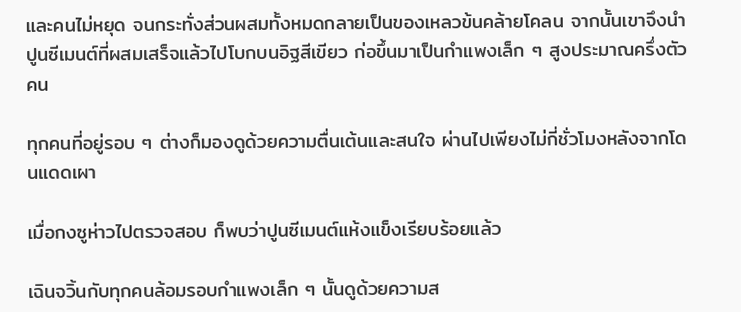และคนไม่หยุด จนกระทั่งส่วนผสมทั้งหมดกลายเป็นของเหลวข้นคล้ายโคลน จากนั้นเขาจึงนำปูนซีเมนต์ที่ผสมเสร็จแล้วไปโบกบนอิฐสีเขียว ก่อขึ้นมาเป็นกำแพงเล็ก ๆ สูงประมาณครึ่งตัวคน

ทุกคนที่อยู่รอบ ๆ ต่างก็มองดูด้วยความตื่นเต้นและสนใจ ผ่านไปเพียงไม่กี่ชั่วโมงหลังจากโดนแดดเผา

เมื่อกงซูห่าวไปตรวจสอบ ก็พบว่าปูนซีเมนต์แห้งแข็งเรียบร้อยแล้ว

เฉินจวิ้นกับทุกคนล้อมรอบกำแพงเล็ก ๆ นั้นดูด้วยความส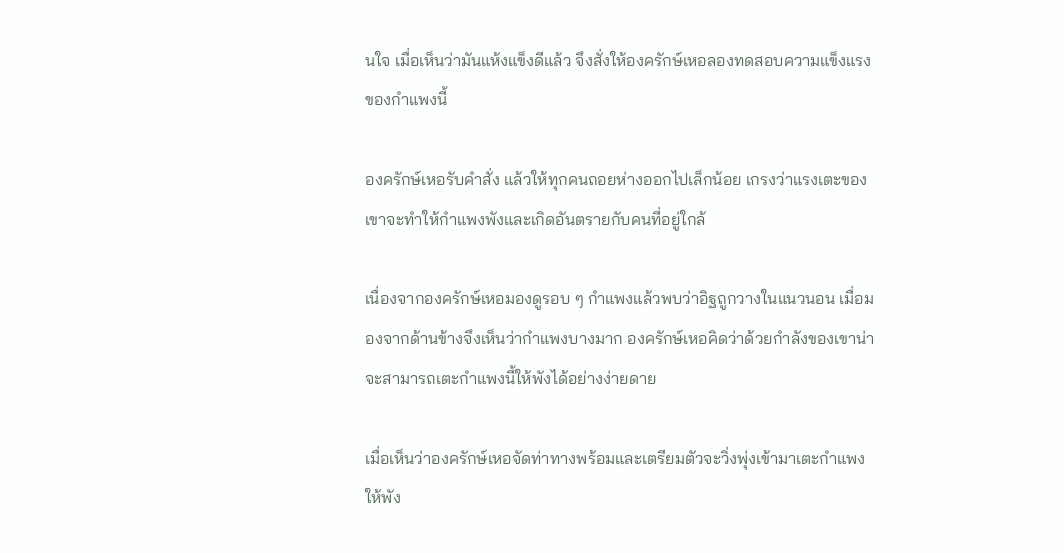นใจ เมื่อเห็นว่ามันแห้งแข็งดีแล้ว จึงสั่งให้องครักษ์เหอลองทดสอบความแข็งแรงของกำแพงนี้

องครักษ์เหอรับคำสั่ง แล้วให้ทุกคนถอยห่างออกไปเล็กน้อย เกรงว่าแรงเตะของเขาจะทำให้กำแพงพังและเกิดอันตรายกับคนที่อยู่ใกล้

เนื่องจากองครักษ์เหอมองดูรอบ ๆ กำแพงแล้วพบว่าอิฐถูกวางในแนวนอน เมื่อมองจากด้านข้างจึงเห็นว่ากำแพงบางมาก องครักษ์เหอคิดว่าด้วยกำลังของเขาน่าจะสามารถเตะกำแพงนี้ให้พังได้อย่างง่ายดาย

เมื่อเห็นว่าองครักษ์เหอจัดท่าทางพร้อมและเตรียมตัวจะวิ่งพุ่งเข้ามาเตะกำแพงให้พัง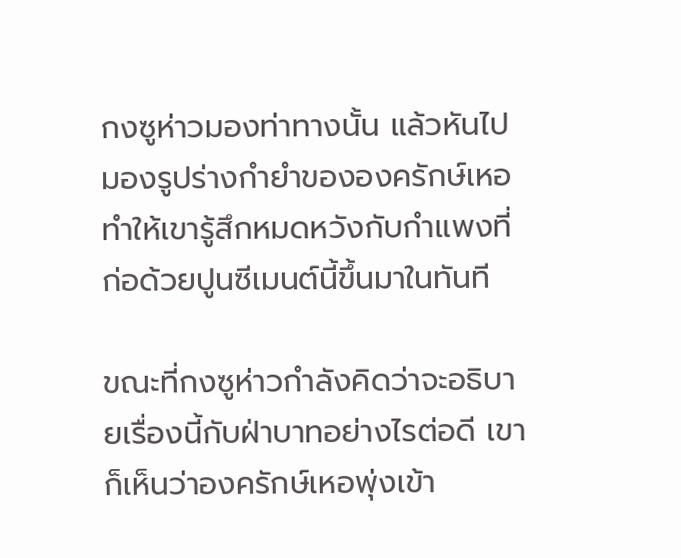กงซูห่าวมองท่าทางนั้น แล้วหันไปมองรูปร่างกำยำขององครักษ์เหอ ทำให้เขารู้สึกหมดหวังกับกำแพงที่ก่อด้วยปูนซีเมนต์นี้ขึ้นมาในทันที

ขณะที่กงซูห่าวกำลังคิดว่าจะอธิบายเรื่องนี้กับฝ่าบาทอย่างไรต่อดี เขาก็เห็นว่าองครักษ์เหอพุ่งเข้า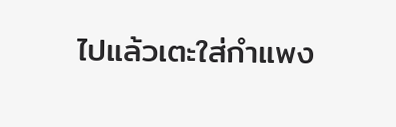ไปแล้วเตะใส่กำแพง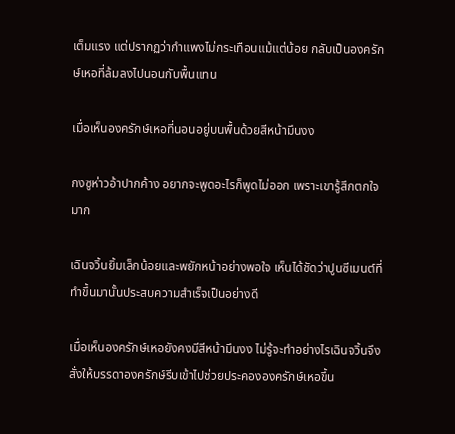เต็มแรง แต่ปรากฏว่ากำแพงไม่กระเทือนแม้แต่น้อย กลับเป็นองครักษ์เหอที่ล้มลงไปนอนกับพื้นแทน

เมื่อเห็นองครักษ์เหอที่นอนอยู่บนพื้นด้วยสีหน้ามึนงง

กงซูห่าวอ้าปากค้าง อยากจะพูดอะไรก็พูดไม่ออก เพราะเขารู้สึกตกใจมาก

เฉินจวิ้นยิ้มเล็กน้อยและพยักหน้าอย่างพอใจ เห็นได้ชัดว่าปูนซีเมนต์ที่ทำขึ้นมานั้นประสบความสำเร็จเป็นอย่างดี

เมื่อเห็นองครักษ์เหอยังคงมีสีหน้ามึนงง ไม่รู้จะทำอย่างไรเฉินจวิ้นจึงสั่งให้บรรดาองครักษ์รีบเข้าไปช่วยประคององครักษ์เหอขึ้น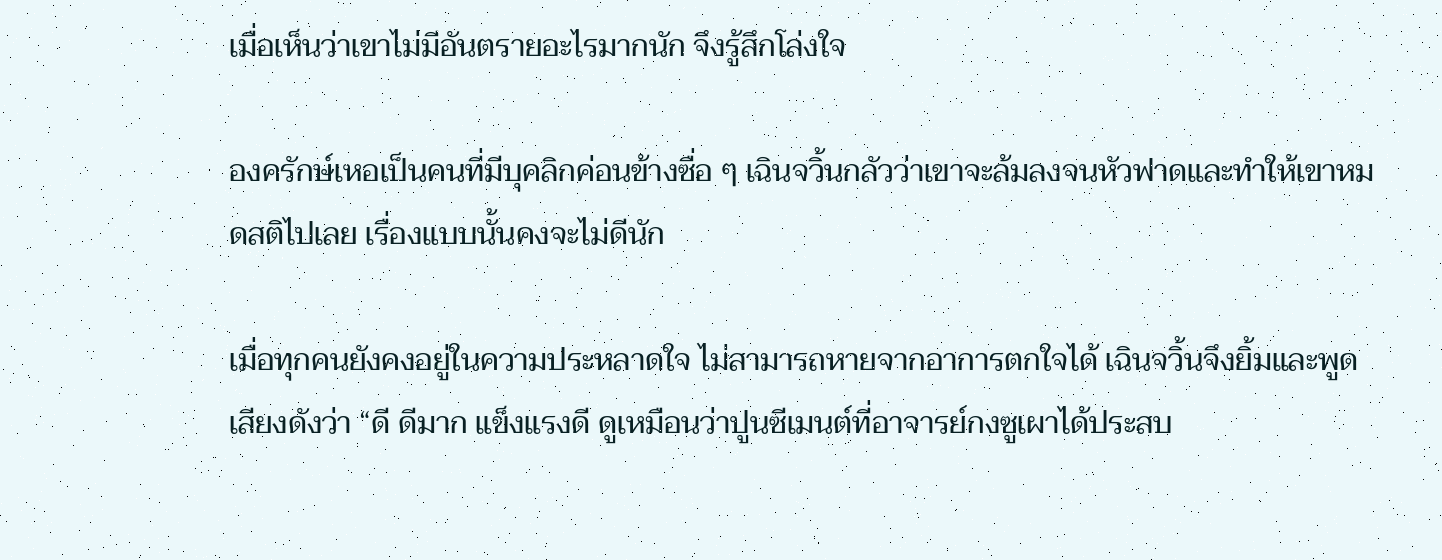เมื่อเห็นว่าเขาไม่มีอันตรายอะไรมากนัก จึงรู้สึกโล่งใจ

องครักษ์เหอเป็นคนที่มีบุคลิกค่อนข้างซื่อ ๆ เฉินจวิ้นกลัวว่าเขาจะล้มลงจนหัวฟาดและทำให้เขาหมดสติไปเลย เรื่องแบบนั้นคงจะไม่ดีนัก

เมื่อทุกคนยังคงอยู่ในความประหลาดใจ ไม่สามารถหายจากอาการตกใจได้ เฉินจวิ้นจึงยิ้มและพูดเสียงดังว่า “ดี ดีมาก แข็งแรงดี ดูเหมือนว่าปูนซีเมนต์ที่อาจารย์กงซูเผาได้ประสบ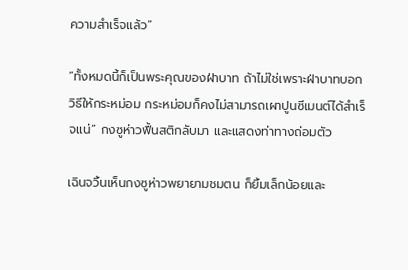ความสำเร็จแล้ว”

“ทั้งหมดนี้ก็เป็นพระคุณของฝ่าบาท ถ้าไม่ใช่เพราะฝ่าบาทบอกวิธีให้กระหม่อม กระหม่อมก็คงไม่สามารถเผาปูนซีเมนต์ได้สำเร็จแน่” กงซูห่าวฟื้นสติกลับมา และแสดงท่าทางถ่อมตัว

เฉินจวิ้นเห็นกงซูห่าวพยายามชมตน ก็ยิ้มเล็กน้อยและ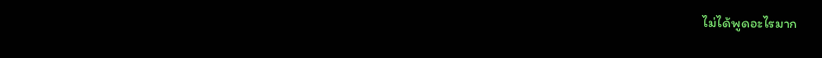ไม่ได้พูดอะไรมาก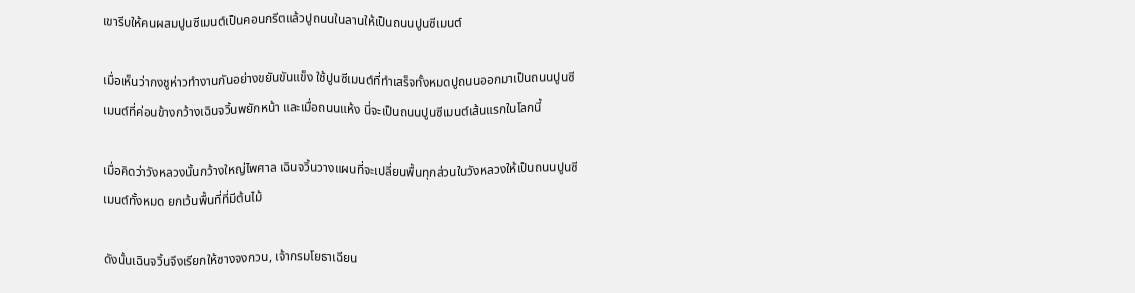เขารีบให้คนผสมปูนซีเมนต์เป็นคอนกรีตแล้วปูถนนในลานให้เป็นถนนปูนซีเมนต์

เมื่อเห็นว่ากงชูห่าวทำงานกันอย่างขยันขันแข็ง ใช้ปูนซีเมนต์ที่ทำเสร็จทั้งหมดปูถนนออกมาเป็นถนนปูนซีเมนต์ที่ค่อนข้างกว้างเฉินจวิ้นพยักหน้า และเมื่อถนนแห้ง นี่จะเป็นถนนปูนซีเมนต์เส้นแรกในโลกนี้

เมื่อคิดว่าวังหลวงนั้นกว้างใหญ่ไพศาล เฉินจวิ้นวางแผนที่จะเปลี่ยนพื้นทุกส่วนในวังหลวงให้เป็นถนนปูนซีเมนต์ทั้งหมด ยกเว้นพื้นที่ที่มีต้นไม้

ดังนั้นเฉินจวิ้นจึงเรียกให้ซางจงกวน, เจ้ากรมโยธาเฉียน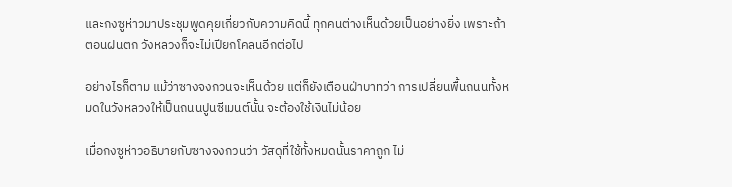และกงซูห่าวมาประชุมพูดคุยเกี่ยวกับความคิดนี้ ทุกคนต่างเห็นด้วยเป็นอย่างยิ่ง เพราะถ้าตอนฝนตก วังหลวงก็จะไม่เปียกโคลนอีกต่อไป

อย่างไรก็ตาม แม้ว่าซางจงกวนจะเห็นด้วย แต่ก็ยังเตือนฝ่าบาทว่า การเปลี่ยนพื้นถนนทั้งหมดในวังหลวงให้เป็นถนนปูนซีเมนต์นั้น จะต้องใช้เงินไม่น้อย

เมื่อกงซูห่าวอธิบายกับซางจงกวนว่า วัสดุที่ใช้ทั้งหมดนั้นราคาถูก ไม่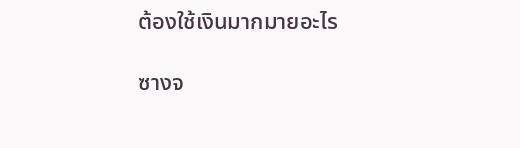ต้องใช้เงินมากมายอะไร

ซางจ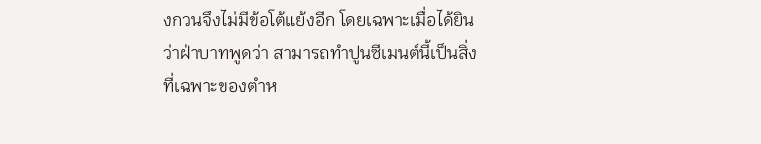งกวนจึงไม่มีข้อโต้แย้งอีก โดยเฉพาะเมื่อได้ยินว่าฝ่าบาทพูดว่า สามารถทำปูนซีเมนต์นี้เป็นสิ่งที่เฉพาะของตำห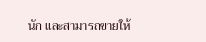นัก และสามารถขายให้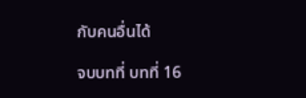กับคนอื่นได้

จบบทที่ บทที่ 16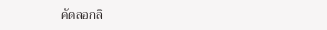คัดลอกลิ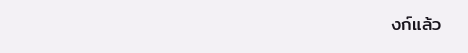งก์แล้ว